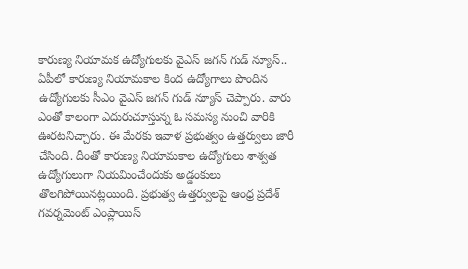కారుణ్య నియామక ఉద్యోగులకు వైఎస్ జగన్ గుడ్ న్యూస్..
ఏపీలో కారుణ్య నియామకాల కింద ఉద్యోగాలు పొందిన ఉద్యోగులకు సీఎం వైఎస్ జగన్ గుడ్ న్యూస్ చెప్పారు. వారు ఎంతో కాలంగా ఎదురుచూస్తున్న ఓ సమస్య నుంచి వారికి ఊరటనిచ్చారు. ఈ మేరకు ఇవాళ ప్రభుత్వం ఉత్తర్వులు జారీ చేసింది. దీంతో కారుణ్య నియామకాల ఉద్యోగులు శాశ్వత ఉద్యోగులుగా నియమించేందుకు అడ్డంకులు తొలగిపోయినట్లయింది. ప్రభుత్వ ఉత్తర్వులపై ఆంధ్ర ప్రదేశ్ గవర్నమెంట్ ఎంప్లాయిస్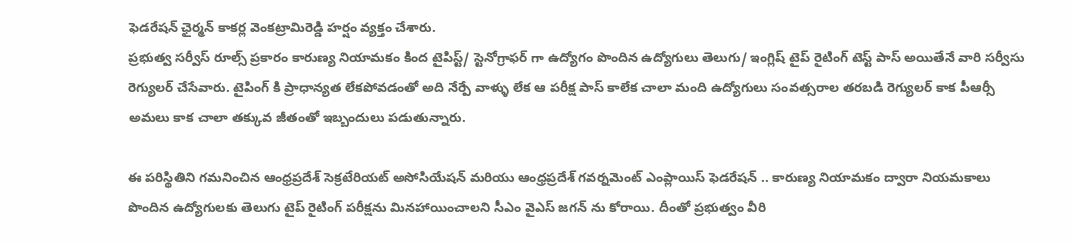ఫెడరేషన్ ఛైర్మన్ కాకర్ల వెంకట్రామిరెడ్డి హర్షం వ్యక్తం చేశారు.
ప్రభుత్వ సర్వీస్ రూల్స్ ప్రకారం కారుణ్య నియామకం కింద టైపిస్ట్/ స్టెనోగ్రాఫర్ గా ఉద్యోగం పొందిన ఉద్యోగులు తెలుగు/ ఇంగ్లిష్ టైప్ రైటింగ్ టెస్ట్ పాస్ అయితేనే వారి సర్వీసు రెగ్యులర్ చేసేవారు. టైపింగ్ కి ప్రాధాన్యత లేకపోవడంతో అది నేర్పే వాళ్ళు లేక ఆ పరీక్ష పాస్ కాలేక చాలా మంది ఉద్యోగులు సంవత్సరాల తరబడి రెగ్యులర్ కాక పీఆర్సీ అమలు కాక చాలా తక్కువ జీతంతో ఇబ్బందులు పడుతున్నారు.

ఈ పరిస్థితిని గమనించిన ఆంధ్రప్రదేశ్ సెక్రటేరియట్ అసోసియేషన్ మరియు ఆంధ్రప్రదేశ్ గవర్నమెంట్ ఎంప్లాయిస్ ఫెడరేషన్ .. కారుణ్య నియామకం ద్వారా నియమకాలు పొందిన ఉద్యోగులకు తెలుగు టైప్ రైటింగ్ పరీక్షను మినహాయించాలని సీఎం వైఎస్ జగన్ ను కోరాయి. దీంతో ప్రభుత్వం వీరి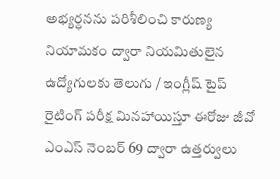అభ్యర్ధనను పరిశీలించి కారుణ్య నియామకం ద్వారా నియమితులైన ఉద్యోగులకు తెలుగు / ఇంగ్లీష్ టైప్ రైటింగ్ పరీక్ష మినహాయిస్తూ ఈరోజు జీవో ఎంఎస్ నెంబర్ 69 ద్వారా ఉత్తర్వులు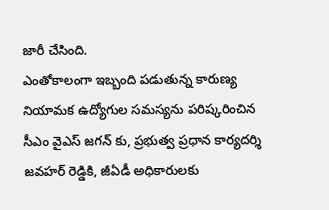జారీ చేసింది.
ఎంతోకాలంగా ఇబ్బంది పడుతున్న కారుణ్య నియామక ఉద్యోగుల సమస్యను పరిష్కరించిన సీఎం వైఎస్ జగన్ కు, ప్రభుత్వ ప్రధాన కార్యదర్శి జవహర్ రెడ్డికి, జీఏడీ అధికారులకు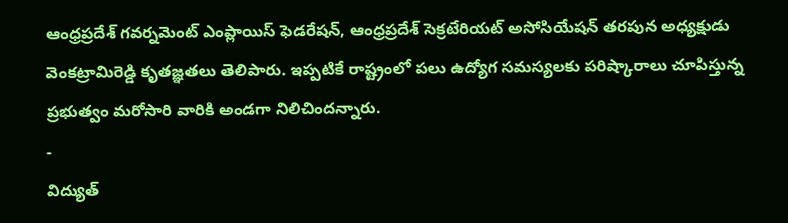ఆంధ్రప్రదేశ్ గవర్నమెంట్ ఎంప్లాయిస్ ఫెడరేషన్, ఆంధ్రప్రదేశ్ సెక్రటేరియట్ అసోసియేషన్ తరపున అధ్యక్షుడు వెంకట్రామిరెడ్డి కృతజ్ఞతలు తెలిపారు. ఇప్పటికే రాష్ట్రంలో పలు ఉద్యోగ సమస్యలకు పరిష్కారాలు చూపిస్తున్న ప్రభుత్వం మరోసారి వారికి అండగా నిలిచిందన్నారు.
-
విద్యుత్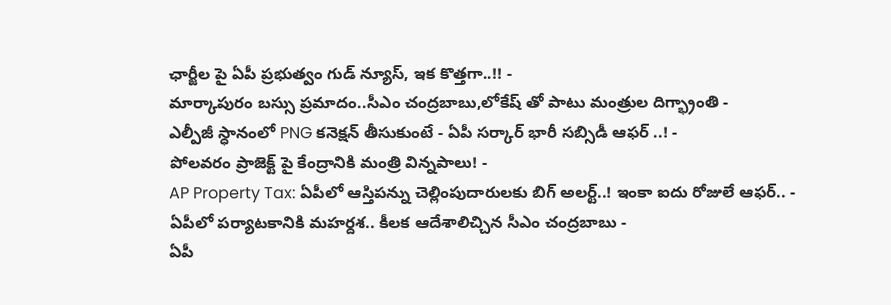ఛార్జీల పై ఏపీ ప్రభుత్వం గుడ్ న్యూస్, ఇక కొత్తగా..!! -
మార్కాపురం బస్సు ప్రమాదం..సీఎం చంద్రబాబు,లోకేష్ తో పాటు మంత్రుల దిగ్భ్రాంతి -
ఎల్పీజీ స్ధానంలో PNG కనెక్షన్ తీసుకుంటే - ఏపీ సర్కార్ భారీ సబ్సిడీ ఆఫర్ ..! -
పోలవరం ప్రాజెక్ట్ పై కేంద్రానికి మంత్రి విన్నపాలు! -
AP Property Tax: ఏపీలో ఆస్తిపన్ను చెల్లింపుదారులకు బిగ్ అలర్ట్..! ఇంకా ఐదు రోజులే ఆఫర్.. -
ఏపీలో పర్యాటకానికి మహర్దశ.. కీలక ఆదేశాలిచ్చిన సీఎం చంద్రబాబు -
ఏపీ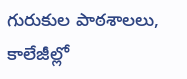గురుకుల పాఠశాలలు, కాలేజీల్లో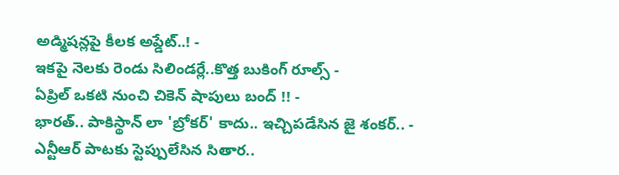అడ్మిషన్లపై కీలక అప్డేట్..! -
ఇకపై నెలకు రెండు సిలిండర్లే..కొత్త బుకింగ్ రూల్స్ -
ఏప్రిల్ ఒకటి నుంచి చికెన్ షాపులు బంద్ !! -
భారత్.. పాకిస్థాన్ లా 'బ్రోకర్' కాదు.. ఇచ్చిపడేసిన జై శంకర్.. -
ఎన్టీఆర్ పాటకు స్టెప్పులేసిన సితార..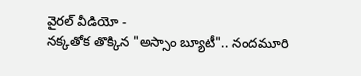వైరల్ వీడియో -
నక్కతోక తొక్కిన "అస్సాం బ్యూటీ".. నందమూరి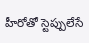హీరోతో స్టెప్పులేసే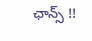ఛాన్స్ !!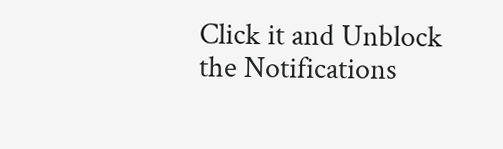Click it and Unblock the Notifications